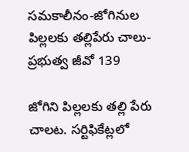సమకాలీనం-జోగినుల పిల్లలకు తల్లిపేరు చాలు- ప్రభుత్వ జీవో 139

జోగిని పిల్లలకు తల్లి పేరు చాలట. సర్టిఫికేట్లలో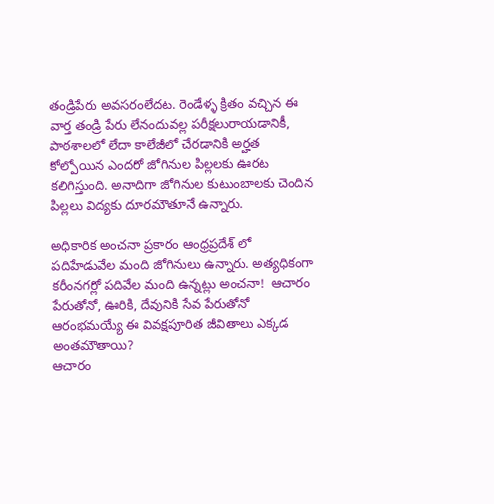తండ్రిపేరు అవసరంలేదట. రెండేళ్ళ క్రితం వచ్చిన ఈ వార్త తండ్రి పేరు లేనందువల్ల పరీక్షలురాయడానికీ, పాఠశాలలో లేదా కాలేజీలో చేరడానికి అర్హత కోల్పోయిన ఎందరో జోగినుల పిల్లలకు ఊరట కలిగిస్తుంది. అనాదిగా జోగినుల కుటుంబాలకు చెందిన పిల్లలు విద్యకు దూరమౌతూనే ఉన్నారు.

అధికారిక అంచనా ప్రకారం ఆంధ్రప్రదేశ్ లో పదిహేడువేల మంది జోగినులు ఉన్నారు. అత్యధికంగా కరీంనగర్లో పదివేల మంది ఉన్నట్లు అంచనా!  ఆచారం పేరుతోనో, ఊరికి, దేవునికి సేవ పేరుతోనో ఆరంభమయ్యే ఈ వివక్షపూరిత జీవితాలు ఎక్కడ అంతమౌతాయి?
ఆచారం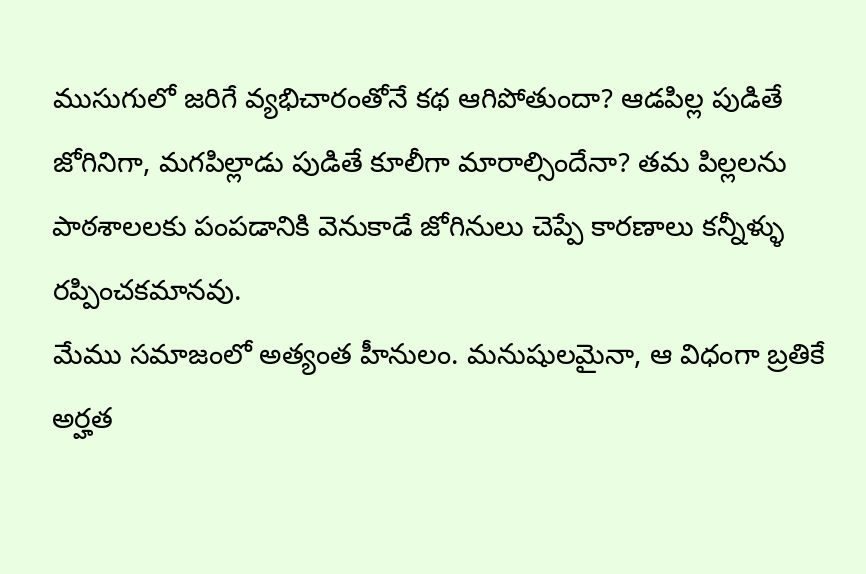ముసుగులో జరిగే వ్యభిచారంతోనే కథ ఆగిపోతుందా? ఆడపిల్ల పుడితే జోగినిగా, మగపిల్లాడు పుడితే కూలీగా మారాల్సిందేనా? తమ పిల్లలను పాఠశాలలకు పంపడానికి వెనుకాడే జోగినులు చెప్పే కారణాలు కన్నీళ్ళు రప్పించకమానవు.
మేము సమాజంలో అత్యంత హీనులం. మనుషులమైనా, ఆ విధంగా బ్రతికే అర్హత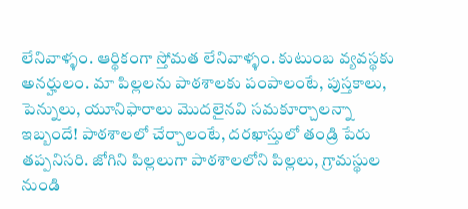లేనివాళ్ళం. ఆర్థికంగా స్తోమత లేనివాళ్ళం. కుటుంబ వ్యవస్థకు అనర్హులం. మా పిల్లలను పాఠశాలకు పంపాలంటే, పుస్తకాలు, పెన్నులు, యూనిఫారాలు మొదలైనవి సమకూర్చాలన్నా ఇబ్బందే! పాఠశాలలో చేర్చాలంటే, దరఖాస్తులో తండ్రి పేరు తప్పనిసరి. జోగిని పిల్లలుగా పాఠశాలలోని పిల్లలు, గ్రామస్థుల నుండి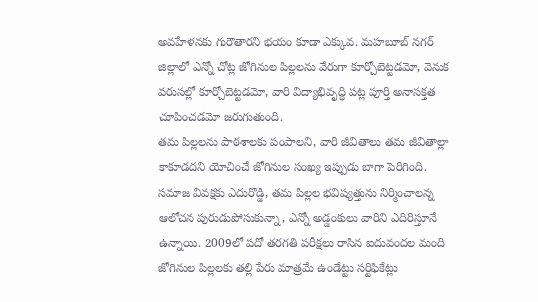అవహేళనకు గురౌతారని భయం కూడా ఎక్కువ. మహబూబ్ నగర్ జిల్లాలో ఎన్నో చోట్ల జోగినుల పిల్లలను వేరుగా కూర్చోబెట్టడమో, వెనుక వరుసల్లో కూర్చోబెట్టడమో, వారి విద్యాభివృద్ధి పట్ల పూర్తి అనాసక్తత చూపించడమో జరుగుతుంది.
తమ పిల్లలను పాఠశాలకు పంపాలని, వారి జీవితాలు తమ జీవితాల్లా కాకూడదని యోచించే జోగినుల సంఖ్య ఇప్పుడు బాగా పెరిగింది. సమాజ వివక్షకు ఎదురొడ్డి, తమ పిల్లల భవిష్యత్తును నిర్మించాలన్న ఆలోచన పురుడుపోసుకున్నా, ఎన్నో అడ్డంకులు వారిని ఎదిరిస్తూనే ఉన్నాయి. 2009లో పదో తరగతి పరీక్షలు రాసిన ఐదువందల మంది జోగినుల పిల్లలకు తల్లి పేరు మాత్రమే ఉండేట్టు సర్టిఫికేట్లు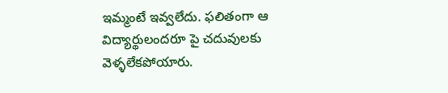ఇమ్మంటే ఇవ్వలేదు. ఫలితంగా ఆ విద్యార్థులందరూ పై చదువులకు వెళ్ళలేకపోయారు.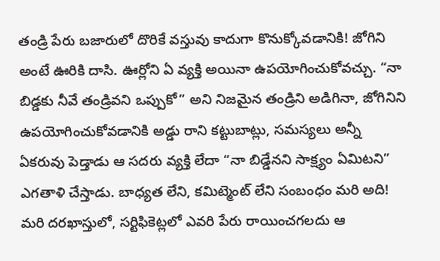తండ్రి పేరు బజారులో దొరికే వస్తువు కాదుగా కొనుక్కోవడానికి! జోగిని అంటే ఊరికి దాసి. ఊర్లోని ఏ వ్యక్తి అయినా ఉపయోగించుకోవచ్చు. “నా బిడ్డకు నీవే తండ్రివని ఒప్పుకో” అని నిజమైన తండ్రిని అడిగినా, జోగినిని ఉపయోగించుకోవడానికి అడ్డు రాని కట్టుబాట్లు, సమస్యలు అన్నీ ఏకరువు పెడ్తాడు ఆ సదరు వ్యక్తి లేదా “నా బిడ్డేనని సాక్ష్యం ఏమిటని” ఎగతాళి చేస్తాడు. బాధ్యత లేని, కమిట్మెంట్ లేని సంబంధం మరి అది! మరి దరఖాస్తులో, సర్టిఫికెట్లలో ఎవరి పేరు రాయించగలదు ఆ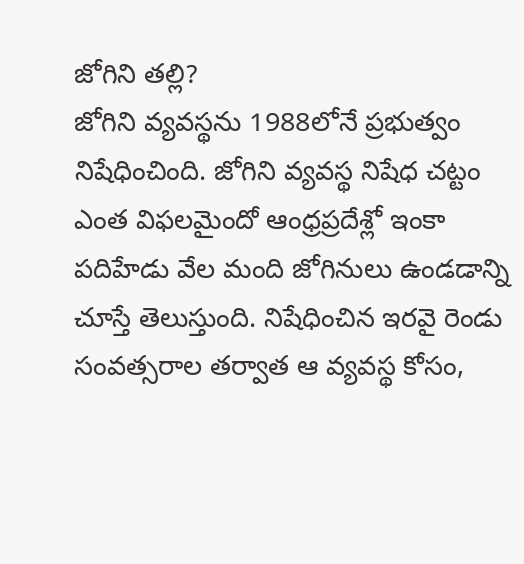జోగిని తల్లి?
జోగిని వ్యవస్థను 1988లోనే ప్రభుత్వం నిషేధించింది. జోగిని వ్యవస్థ నిషేధ చట్టం ఎంత విఫలమైందో ఆంధ్రప్రదేశ్లో ఇంకా పదిహేడు వేల మంది జోగినులు ఉండడాన్ని చూస్తే తెలుస్తుంది. నిషేధించిన ఇరవై రెండు సంవత్సరాల తర్వాత ఆ వ్యవస్థ కోసం,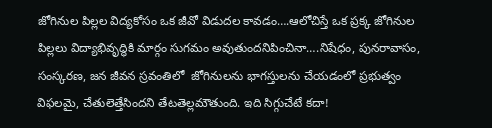జోగినుల పిల్లల విద్యకోసం ఒక జీవో విడుదల కావడం….ఆలోచిస్తే ఒక ప్రక్క జోగినుల పిల్లలు విద్యాభివృద్ధికి మార్గం సుగమం అవుతుందనిపించినా….నిషేధం, పునరావాసం, సంస్కరణ, జన జీవన స్రవంతిలో  జోగినులను భాగస్తులను చేయడంలో ప్రభుత్వం విఫలమై, చేతులెత్తేసిందని తేటతెల్లమౌతుంది. ఇది సిగ్గుచేటే కదా!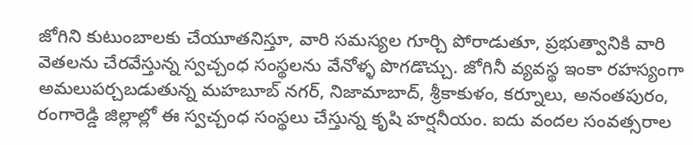జోగిని కుటుంబాలకు చేయూతనిస్తూ, వారి సమస్యల గూర్చి పోరాడుతూ, ప్రభుత్వానికి వారి వెతలను చేరవేస్తున్న స్వచ్చంధ సంస్థలను వేనోళ్ళ పొగడొచ్చు. జోగినీ వ్యవస్థ ఇంకా రహస్యంగా అమలుపర్చబడుతున్న మహబూబ్ నగర్, నిజామాబాద్, శ్రీకాకుళం, కర్నూలు, అనంతపురం, రంగారెడ్డి జిల్లాల్లో ఈ స్వచ్చంధ సంస్థలు చేస్తున్న కృషి హర్షనీయం. ఐదు వందల సంవత్సరాల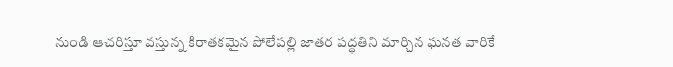నుండి ఆచరిస్తూ వస్తున్న కిరాతకమైన పోలేపల్లి జాతర పద్ధతిని మార్చిన ఘనత వారికే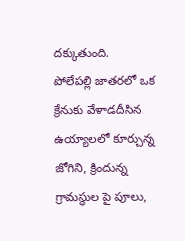దక్కుతుంది.
పోలేపల్లి జాతరలో ఒక క్రేనుకు వేళాడదీసిన ఉయ్యాలలో కూర్చున్న జోగిని, క్రిందున్న గ్రామస్థుల పై పూలు,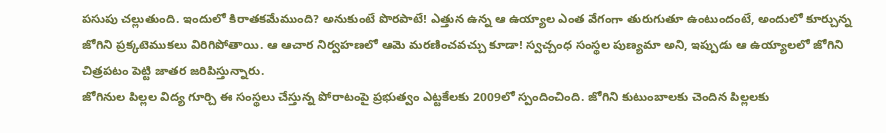పసుపు చల్లుతుంది. ఇందులో కిరాతకమేముంది? అనుకుంటే పొరపాటే! ఎత్తున ఉన్న ఆ ఉయ్యాల ఎంత వేగంగా తురుగుతూ ఉంటుందంటే, అందులో కూర్చున్న జోగిని ప్రక్కటెముకలు విరిగిపోతాయి. ఆ ఆచార నిర్వహణలో ఆమె మరణించవచ్చు కూడా! స్వచ్చంధ సంస్థల పుణ్యమా అని, ఇప్పుడు ఆ ఉయ్యాలలో జోగిని చిత్రపటం పెట్టి జాతర జరిపిస్తున్నారు.
జోగినుల పిల్లల విద్య గూర్చి ఈ సంస్థలు చేస్తున్న పోరాటంపై ప్రభుత్వం ఎట్టకేలకు 2009లో స్పందించింది. జోగిని కుటుంబాలకు చెందిన పిల్లలకు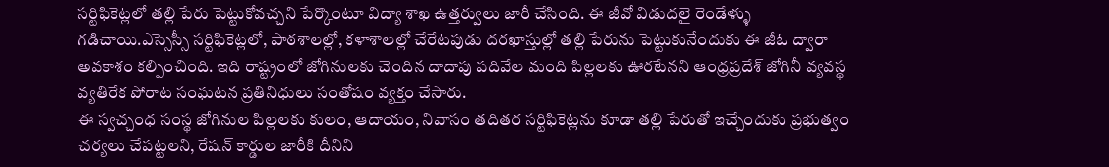సర్టిఫికెట్లలో తల్లి పేరు పెట్టుకోవచ్చని పేర్కొంటూ విద్యా శాఖ ఉత్తర్వులు జారీ చేసింది. ఈ జీవో విడుదలై రెండేళ్ళు గడిచాయి.ఎస్సెస్సీ సర్టిఫికెట్లలో, పాఠశాలల్లో, కళాశాలల్లో చేరేటపుడు దరఖాస్తుల్లో తల్లి పేరును పెట్టుకునేందుకు ఈ జీఓ ద్వారా అవకాశం కల్పించింది. ఇది రాష్ట్రంలో జోగినులకు చెందిన దాదాపు పదివేల మంది పిల్లలకు ఊరటేనని ఆంధ్రప్రదేశ్ జోగినీ వ్యవస్థ వ్యతిరేక పోరాట సంఘటన ప్రతినిధులు సంతోషం వ్యక్తం చేసారు.
ఈ స్వచ్చంధ సంస్థ జోగినుల పిల్లలకు కులం, ఆదాయం, నివాసం తదితర సర్టిఫికెట్లను కూడా తల్లి పేరుతో ఇచ్చేందుకు ప్రభుత్వం చర్యలు చేపట్టలని, రేషన్ కార్డుల జారీకి దీనిని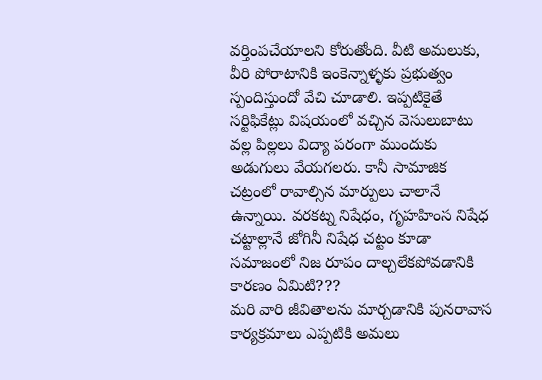వర్తింపచేయాలని కోరుతోంది. వీటి అమలుకు, వీరి పోరాటానికి ఇంకెన్నాళ్ళకు ప్రభుత్వం స్పందిస్తుందో వేచి చూడాలి. ఇప్పటికైతే సర్టిఫికేట్లు విషయంలో వచ్చిన వెసులుబాటు వల్ల పిల్లలు విద్యా పరంగా ముందుకు అడుగులు వేయగలరు. కానీ సామాజిక చట్రంలో రావాల్సిన మార్పులు చాలానే ఉన్నాయి. వరకట్న నిషేధం, గృహహింస నిషేధ చట్టాల్లానే జోగినీ నిషేధ చట్టం కూడా సమాజంలో నిజ రూపం దాల్చలేకపోవడానికి కారణం ఏమిటి???
మరి వారి జీవితాలను మార్చడానికి పునరావాస కార్యక్రమాలు ఎప్పటికి అమలు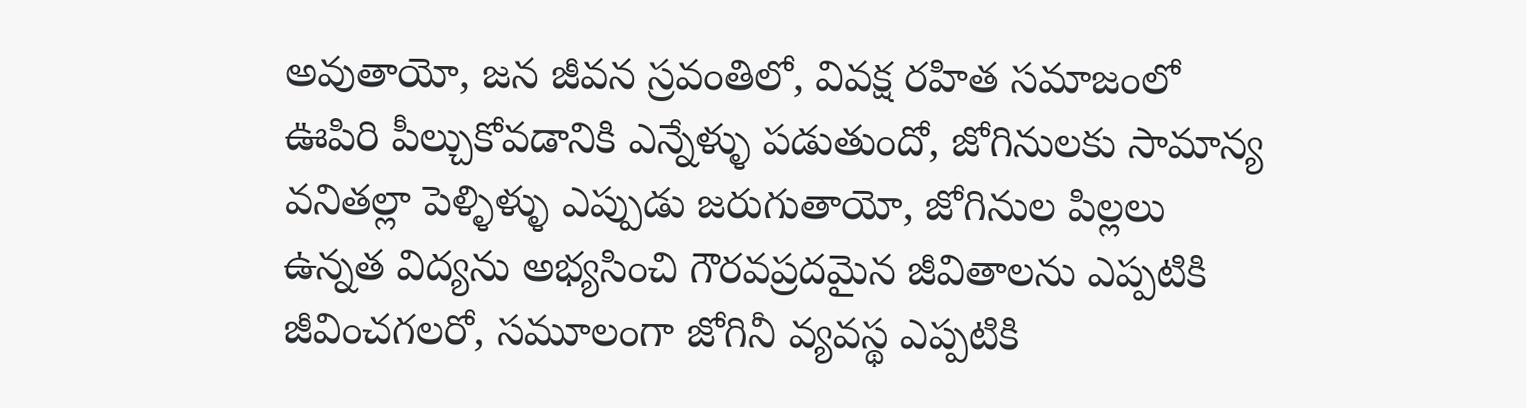అవుతాయో, జన జీవన స్రవంతిలో, వివక్ష రహిత సమాజంలో ఊపిరి పీల్చుకోవడానికి ఎన్నేళ్ళు పడుతుందో, జోగినులకు సామాన్య వనితల్లా పెళ్ళిళ్ళు ఎప్పుడు జరుగుతాయో, జోగినుల పిల్లలు ఉన్నత విద్యను అభ్యసించి గౌరవప్రదమైన జీవితాలను ఎప్పటికి జీవించగలరో, సమూలంగా జోగినీ వ్యవస్థ ఎప్పటికి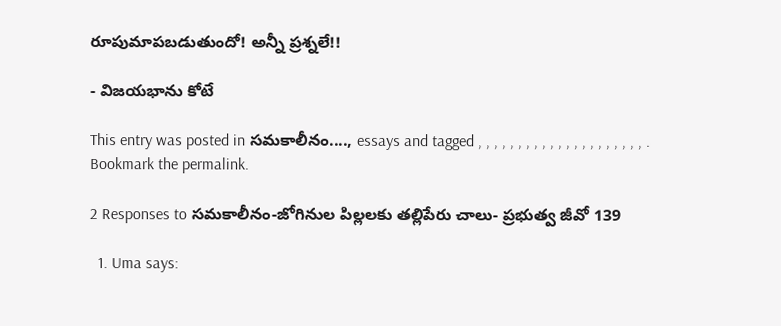రూపుమాపబడుతుందో! అన్నీ ప్రశ్నలే!!

- విజయభాను కోటే

This entry was posted in సమకాలీనం...., essays and tagged , , , , , , , , , , , , , , , , , , , , , . Bookmark the permalink.

2 Responses to సమకాలీనం-జోగినుల పిల్లలకు తల్లిపేరు చాలు- ప్రభుత్వ జీవో 139

  1. Uma says: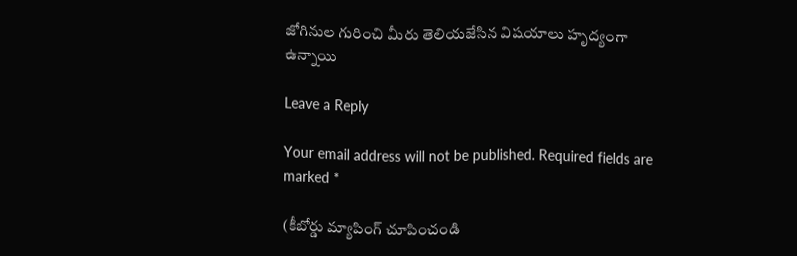జోగినుల గురించి మీరు తెలియజేసిన విషయాలు హృద్యంగా ఉన్నాయి

Leave a Reply

Your email address will not be published. Required fields are marked *

(కీబోర్డు మ్యాపింగ్ చూపించండి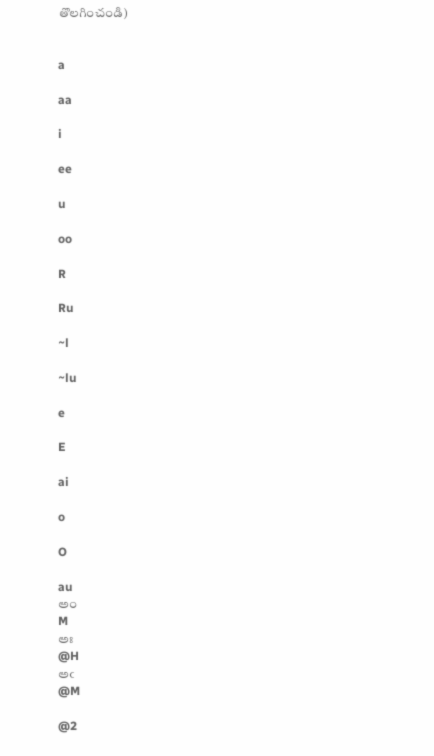తొలగించండి)


a

aa

i

ee

u

oo

R

Ru

~l

~lu

e

E

ai

o

O

au
అం
M
అః
@H
అఁ
@M

@2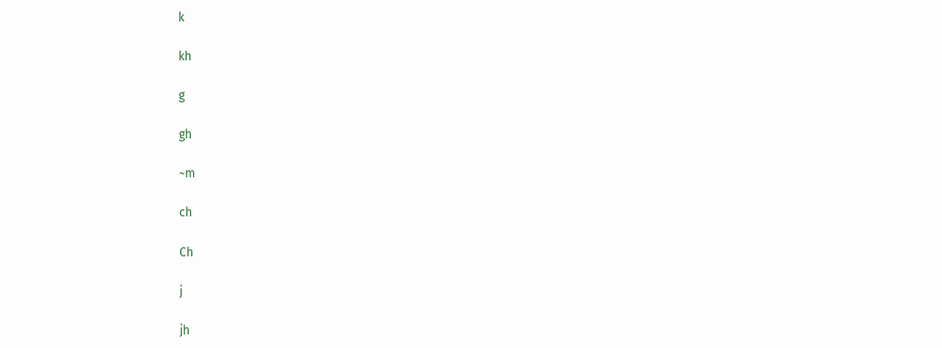k

kh

g

gh

~m

ch

Ch

j

jh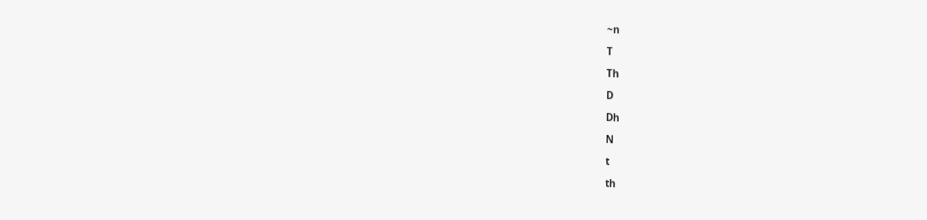~n

T

Th

D

Dh

N

t

th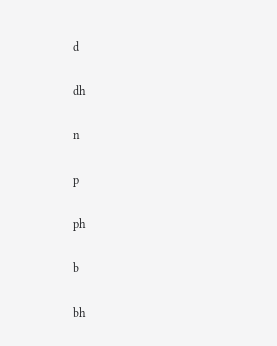d

dh

n

p

ph

b

bh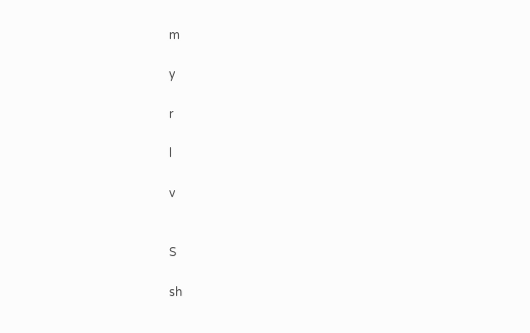m

y

r

l

v


S

sh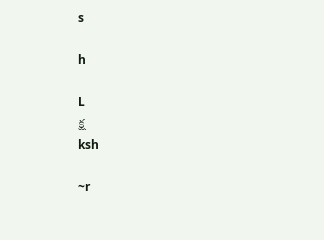s

h

L
క్ష
ksh

~r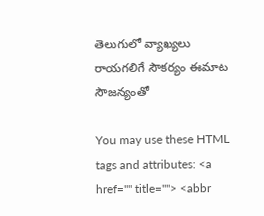తెలుగులో వ్యాఖ్యలు రాయగలిగే సౌకర్యం ఈమాట సౌజన్యంతో

You may use these HTML tags and attributes: <a href="" title=""> <abbr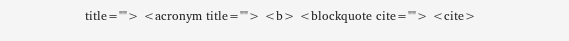title=""> <acronym title=""> <b> <blockquote cite=""> <cite>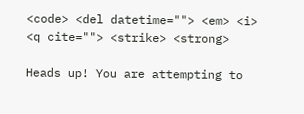<code> <del datetime=""> <em> <i> <q cite=""> <strike> <strong>

Heads up! You are attempting to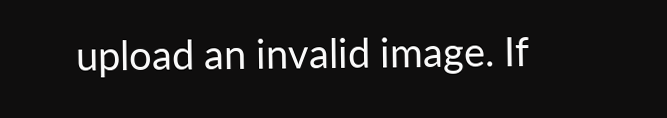upload an invalid image. If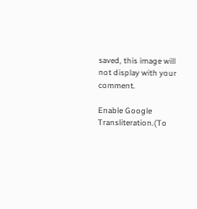saved, this image will not display with your comment.

Enable Google Transliteration.(To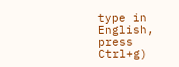type in English, press Ctrl+g)